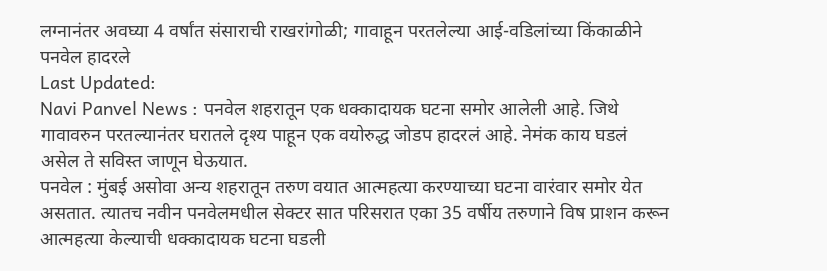लग्नानंतर अवघ्या 4 वर्षांत संसाराची राखरांगोळी; गावाहून परतलेल्या आई-वडिलांच्या किंकाळीने पनवेल हादरले
Last Updated:
Navi Panvel News : पनवेल शहरातून एक धक्कादायक घटना समोर आलेली आहे. जिथे गावावरुन परतल्यानंतर घरातले दृश्य पाहून एक वयोरुद्ध जोडप हादरलं आहे. नेमंक काय घडलं असेल ते सविस्त जाणून घेऊयात.
पनवेल : मुंबई असोवा अन्य शहरातून तरुण वयात आत्महत्या करण्याच्या घटना वारंवार समोर येत असतात. त्यातच नवीन पनवेलमधील सेक्टर सात परिसरात एका 35 वर्षीय तरुणाने विष प्राशन करून आत्महत्या केल्याची धक्कादायक घटना घडली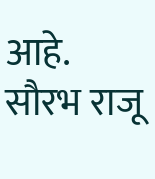आहे. सौरभ राजू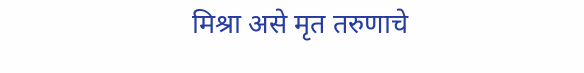मिश्रा असे मृत तरुणाचे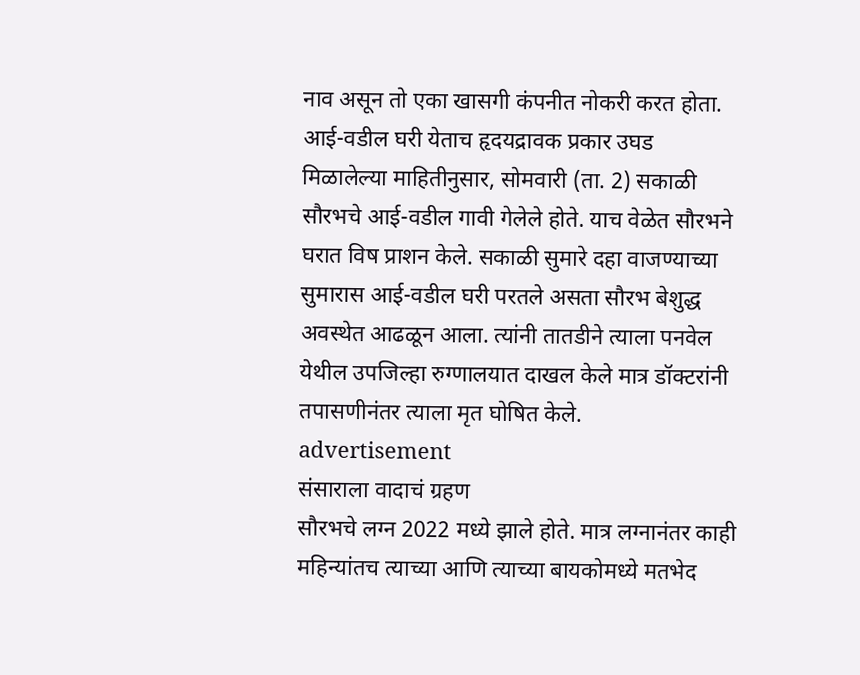नाव असून तो एका खासगी कंपनीत नोकरी करत होता.
आई-वडील घरी येताच हृदयद्रावक प्रकार उघड
मिळालेल्या माहितीनुसार, सोमवारी (ता. 2) सकाळी सौरभचे आई-वडील गावी गेलेले होते. याच वेळेत सौरभने घरात विष प्राशन केले. सकाळी सुमारे दहा वाजण्याच्या सुमारास आई-वडील घरी परतले असता सौरभ बेशुद्ध अवस्थेत आढळून आला. त्यांनी तातडीने त्याला पनवेल येथील उपजिल्हा रुग्णालयात दाखल केले मात्र डॉक्टरांनी तपासणीनंतर त्याला मृत घोषित केले.
advertisement
संसाराला वादाचं ग्रहण
सौरभचे लग्न 2022 मध्ये झाले होते. मात्र लग्नानंतर काही महिन्यांतच त्याच्या आणि त्याच्या बायकोमध्ये मतभेद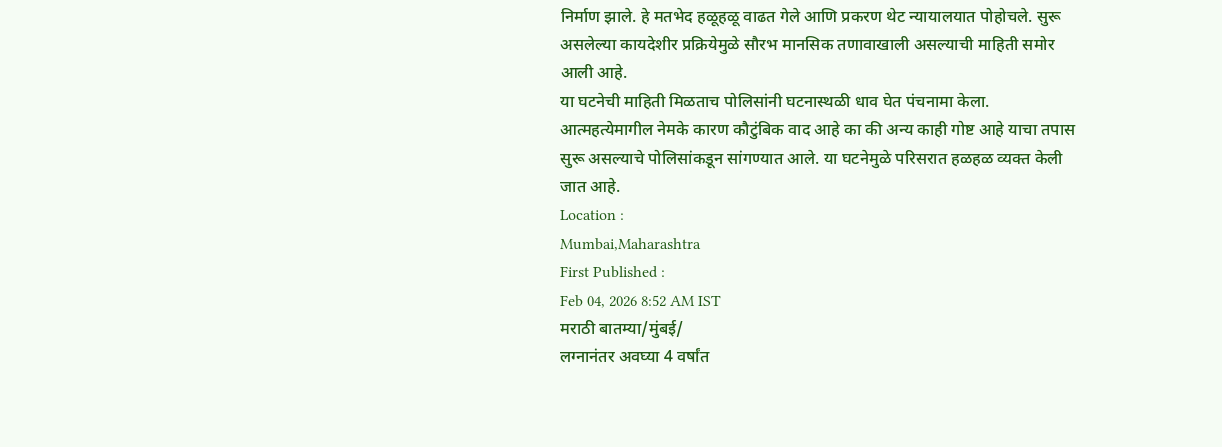निर्माण झाले. हे मतभेद हळूहळू वाढत गेले आणि प्रकरण थेट न्यायालयात पोहोचले. सुरू असलेल्या कायदेशीर प्रक्रियेमुळे सौरभ मानसिक तणावाखाली असल्याची माहिती समोर आली आहे.
या घटनेची माहिती मिळताच पोलिसांनी घटनास्थळी धाव घेत पंचनामा केला. आत्महत्येमागील नेमके कारण कौटुंबिक वाद आहे का की अन्य काही गोष्ट आहे याचा तपास सुरू असल्याचे पोलिसांकडून सांगण्यात आले. या घटनेमुळे परिसरात हळहळ व्यक्त केली जात आहे.
Location :
Mumbai,Maharashtra
First Published :
Feb 04, 2026 8:52 AM IST
मराठी बातम्या/मुंबई/
लग्नानंतर अवघ्या 4 वर्षांत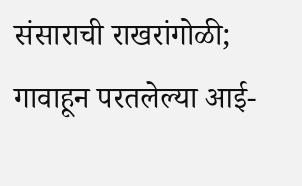संसाराची राखरांगोळी; गावाहून परतलेल्या आई-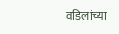वडिलांच्या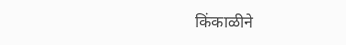किंकाळीने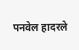पनवेल हादरले